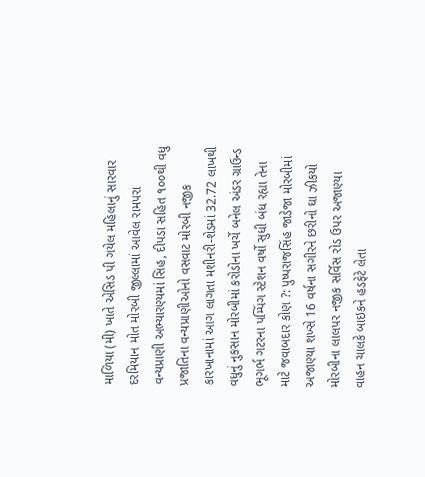માળિયા (મી) ખાતે એસિડ પી ગયેલ મહિલાનું સારવાર દરમિયાન મોત મોરબી જીલ્લામાં આવેલ રામપરા વન્યપ્રાણી અભ્યારણ્યમાં સિહ, દીપડા સહિત ૧૦૦થી વધુ પ્રજાતિના વન્યપ્રાણીઓનો વસવાટ મોરબી નજીક કારખાનામાં આગ લાગતા મશીનરી-શેડમાં 32.72 લાખથી વધુનું નુકસાન મોરબીમાં કરોડોના ખર્ચે બનેલ અંડર ગ્રાઉન્ડ ભૂગર્ભ ગટરના પમ્પિંગ સ્ટેશન વર્ષો સુધી બંધ રહ્યા તેના માટે જવાબદાર કોણ ?: પુષ્પરાજસિંહ જાડેજા મોરબીમાં અજાણ્યા શખ્સે 16 વર્ષના સગીરને છરીનો ઘા ઝીકયો મોરબીના લાલપર નજીક સર્વિસ રોડ ઉપર અજાણ્યા વાહન ચાલકે બાઇકને હડફેટે લેતા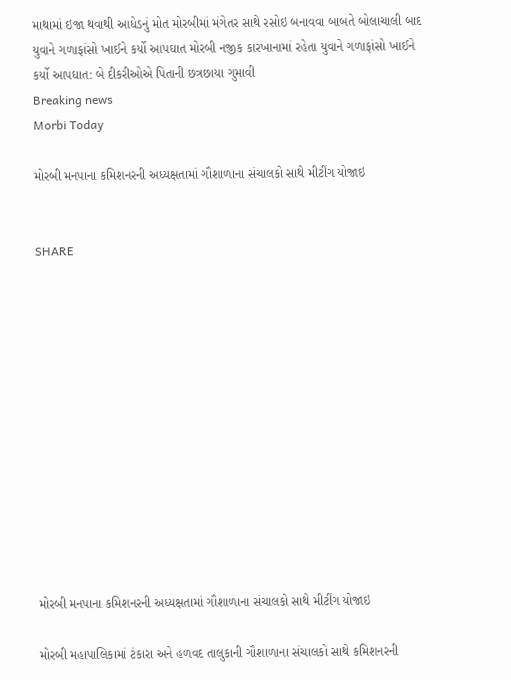માથામાં ઇજા થવાથી આધેડનું મોત મોરબીમાં મંગેતર સાથે રસોઇ બનાવવા બાબતે બોલાચાલી બાદ યુવાને ગળાફાંસો ખાઈને કર્યો આપઘાત મોરબી નજીક કારખાનામાં રહેતા યુવાને ગળાફાંસો ખાઈને કર્યો આપઘાત: બે દીકરીઓએ પિતાની છત્રછાયા ગુમાવી
Breaking news
Morbi Today

મોરબી મનપાના કમિશનરની અધ્યક્ષતામાં ગૌશાળાના સંચાલકો સાથે મીટીંગ યોજાઇ


SHARE













મોરબી મનપાના કમિશનરની અધ્યક્ષતામાં ગૌશાળાના સંચાલકો સાથે મીટીંગ યોજાઇ

મોરબી મહાપાલિકામાં ટંકારા અને હળવદ તાલુકાની ગૌશાળાના સંચાલકો સાથે કમિશનરની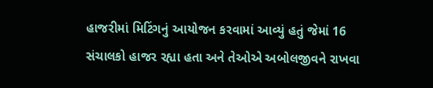હાજરીમાં મિટિંગનું આયોજન કરવામાં આવ્યું હતું જેમાં 16 સંચાલકો હાજર રહ્યા હતા અને તેઓએ અબોલજીવને રાખવા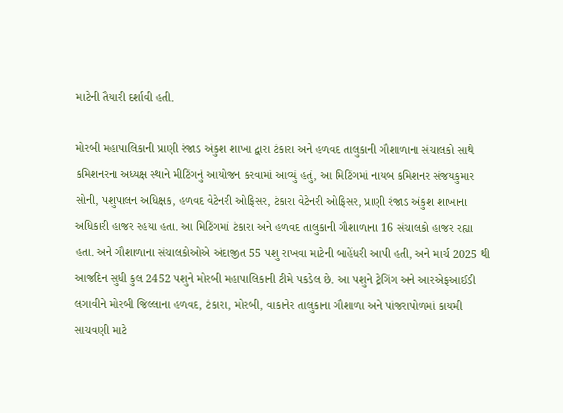માટેની તૈયારી દર્શાવી હતી.

મોરબી મહાપાલિકાની પ્રાણી રંજાડ અંકુશ શાખા દ્વારા ટંકારા અને હળવદ તાલુકાની ગૌશાળાના સંચાલકો સાથે કમિશનરના અધ્યક્ષ સ્થાને મીટિંગનું આયોજન કરવામાં આવ્યું હતું, આ મિટિંગમાં નાયબ કમિશનર સંજયકુમાર સોની, પશુપાલન અધિક્ષક, હળવદ વેટેનરી ઓફિસર, ટંકારા વેટેનરી ઓફિસર, પ્રાણી રંજાડ અંકુશ શાખાના અધિકારી હાજર રહયા હતા. આ મિટિંગમાં ટંકારા અને હળવદ તાલુકાની ગૌશાળાના 16 સંચાલકો હાજર રહ્યા હતા. અને ગૌશાળાના સંચાલકોઓએ અંદાજીત 55 પશુ રાખવા માટેની બાહેંધરી આપી હતી, અને માર્ચ 2025 થી આજદિન સુધી કુલ 2452 પશુને મોરબી મહાપાલિકાની ટીમે પકડેલ છે. આ પશુને ટ્રેગિંગ અને આરએફઆઈડી લગાવીને મોરબી જિલ્લાના હળવદ, ટંકારા, મોરબી, વાકાનેર તાલુકાના ગૌશાળા અને પાંજરાપોળમાં કાયમી સાચવણી માટે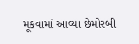મૂકવામાં આવ્યા છેમોરબી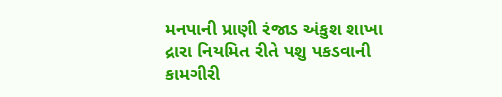મનપાની પ્રાણી રંજાડ અંકુશ શાખા દ્રારા નિયમિત રીતે પશુ પકડવાની કામગીરી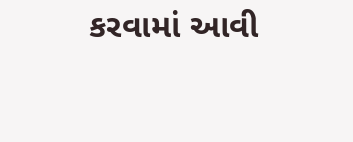કરવામાં આવી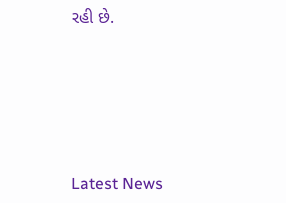રહી છે.






Latest News